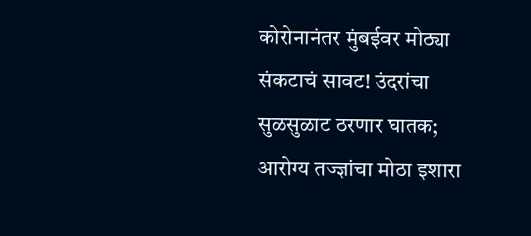कोरोनानंतर मुंबईवर मोठ्या संकटाचं सावट! उंदरांचा सुळसुळाट ठरणार घातक; आरोग्य तज्ज्ञांचा मोठा इशारा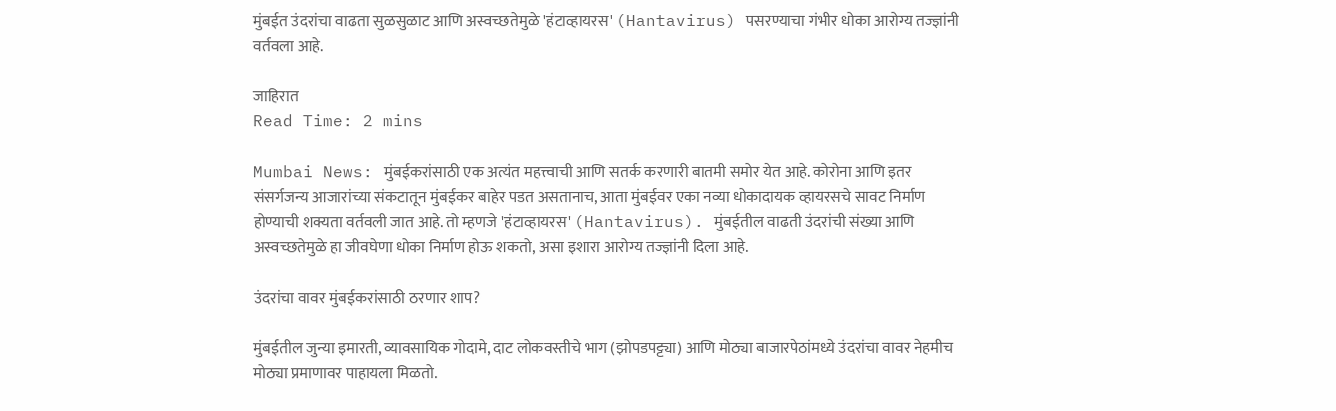मुंबईत उंदरांचा वाढता सुळसुळाट आणि अस्वच्छतेमुळे 'हंटाव्हायरस' (Hantavirus) पसरण्याचा गंभीर धोका आरोग्य तज्ज्ञांनी वर्तवला आहे.

जाहिरात
Read Time: 2 mins

Mumbai News: मुंबईकरांसाठी एक अत्यंत महत्त्वाची आणि सतर्क करणारी बातमी समोर येत आहे. कोरोना आणि इतर संसर्गजन्य आजारांच्या संकटातून मुंबईकर बाहेर पडत असतानाच, आता मुंबईवर एका नव्या धोकादायक व्हायरसचे सावट निर्माण होण्याची शक्यता वर्तवली जात आहे. तो म्हणजे 'हंटाव्हायरस' (Hantavirus). मुंबईतील वाढती उंदरांची संख्या आणि अस्वच्छतेमुळे हा जीवघेणा धोका निर्माण होऊ शकतो, असा इशारा आरोग्य तज्ज्ञांनी दिला आहे.

उंदरांचा वावर मुंबईकरांसाठी ठरणार शाप?

मुंबईतील जुन्या इमारती, व्यावसायिक गोदामे, दाट लोकवस्तीचे भाग (झोपडपट्ट्या) आणि मोठ्या बाजारपेठांमध्ये उंदरांचा वावर नेहमीच मोठ्या प्रमाणावर पाहायला मिळतो.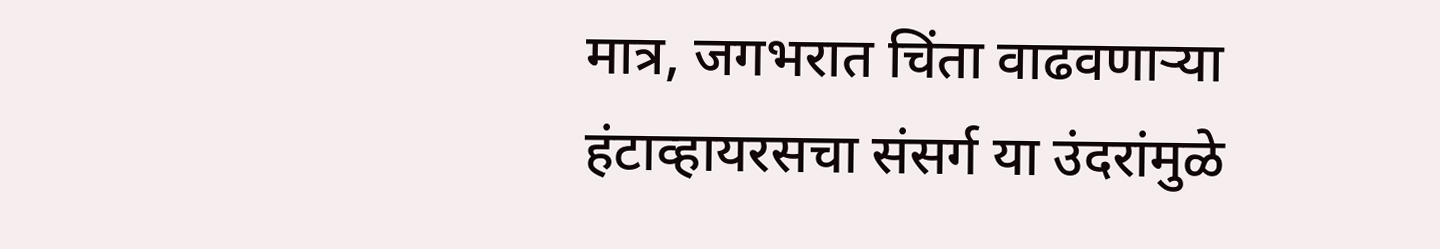मात्र, जगभरात चिंता वाढवणाऱ्या हंटाव्हायरसचा संसर्ग या उंदरांमुळे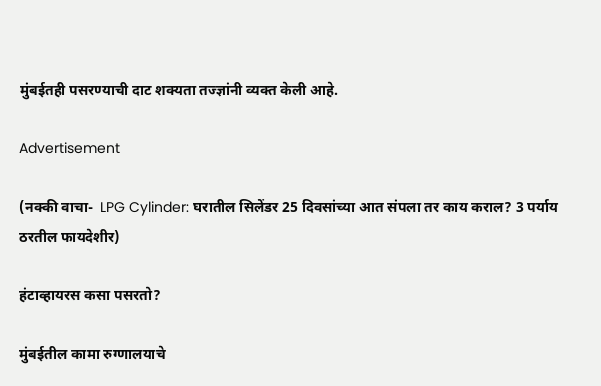मुंबईतही पसरण्याची दाट शक्यता तज्ज्ञांनी व्यक्त केली आहे.

Advertisement

(नक्की वाचा-  LPG Cylinder: घरातील सिलेंडर 25 दिवसांच्या आत संपला तर काय कराल? 3 पर्याय ठरतील फायदेशीर)

हंटाव्हायरस कसा पसरतो?

मुंबईतील कामा रुग्णालयाचे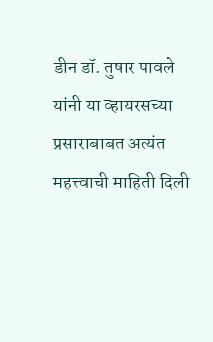डीन डॉ. तुषार पावले यांनी या व्हायरसच्या प्रसाराबाबत अत्यंत महत्त्वाची माहिती दिली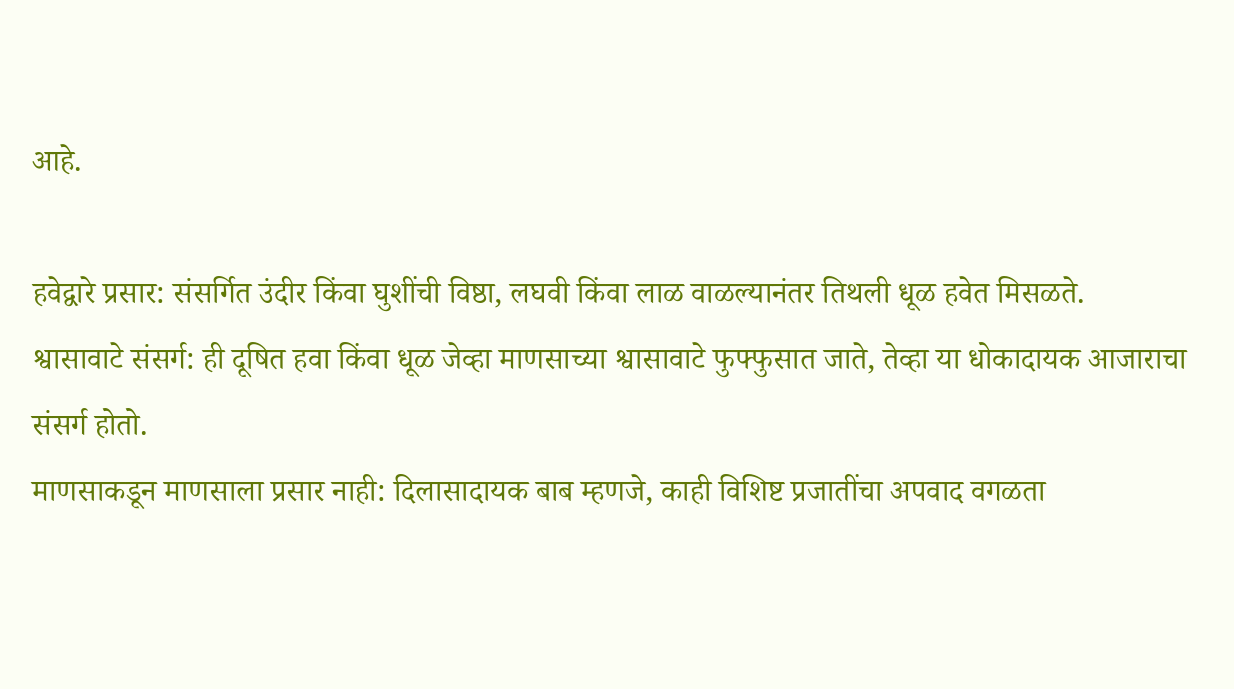आहे.

हवेद्वारे प्रसार: संसर्गित उंदीर किंवा घुशींची विष्ठा, लघवी किंवा लाळ वाळल्यानंतर तिथली धूळ हवेत मिसळते.
श्वासावाटे संसर्ग: ही दूषित हवा किंवा धूळ जेव्हा माणसाच्या श्वासावाटे फुफ्फुसात जाते, तेव्हा या धोकादायक आजाराचा संसर्ग होतो.
माणसाकडून माणसाला प्रसार नाही: दिलासादायक बाब म्हणजे, काही विशिष्ट प्रजातींचा अपवाद वगळता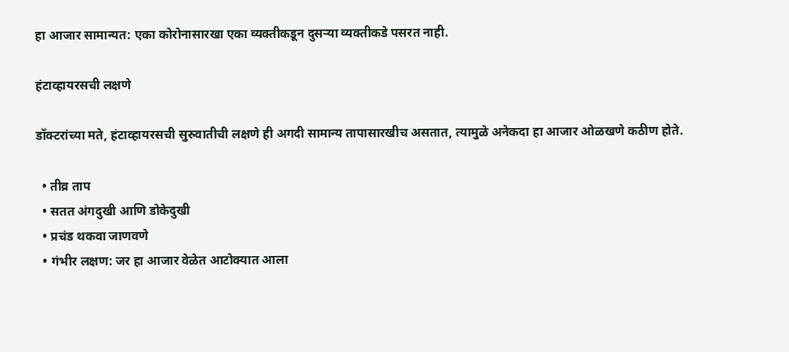हा आजार सामान्यत: एका कोरोनासारखा एका व्यक्तीकडून दुसऱ्या व्यक्तीकडे पसरत नाही.

हंटाव्हायरसची लक्षणे

डॉक्टरांच्या मते, हंटाव्हायरसची सुरुवातीची लक्षणे ही अगदी सामान्य तापासारखीच असतात, त्यामुळे अनेकदा हा आजार ओळखणे कठीण होते.

  • तीव्र ताप
  • सतत अंगदुखी आणि डोकेदुखी
  • प्रचंड थकवा जाणवणे
  • गंभीर लक्षण: जर हा आजार वेळेत आटोक्यात आला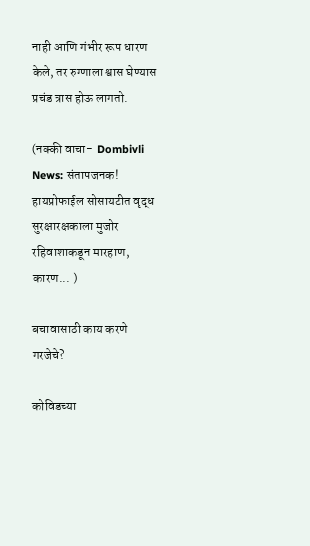नाही आणि गंभीर रूप धारण केले, तर रुग्णाला श्वास घेण्यास प्रचंड त्रास होऊ लागतो.

(नक्की वाचा-  Dombivli News: संतापजनक! हायप्रोफाईल सोसायटीत वृद्ध सुरक्षारक्षकाला मुजोर रहिवाशाकडून मारहाण, कारण... )

बचावासाठी काय करणे गरजेचे?

कोविडच्या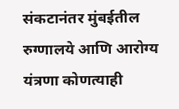संकटानंतर मुंबईतील रुग्णालये आणि आरोग्य यंत्रणा कोणत्याही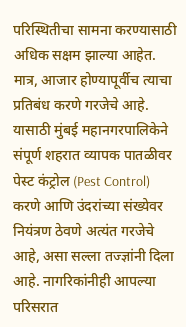परिस्थितीचा सामना करण्यासाठी अधिक सक्षम झाल्या आहेत. मात्र, आजार होण्यापूर्वीच त्याचा प्रतिबंध करणे गरजेचे आहे. यासाठी मुंबई महानगरपालिकेने संपूर्ण शहरात व्यापक पातळीवर पेस्ट कंट्रोल (Pest Control) करणे आणि उंदरांच्या संख्येवर नियंत्रण ठेवणे अत्यंत गरजेचे आहे, असा सल्ला तज्ज्ञांनी दिला आहे. नागरिकांनीही आपल्या परिसरात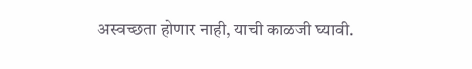अस्वच्छता होणार नाही, याची काळजी घ्यावी.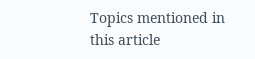Topics mentioned in this article